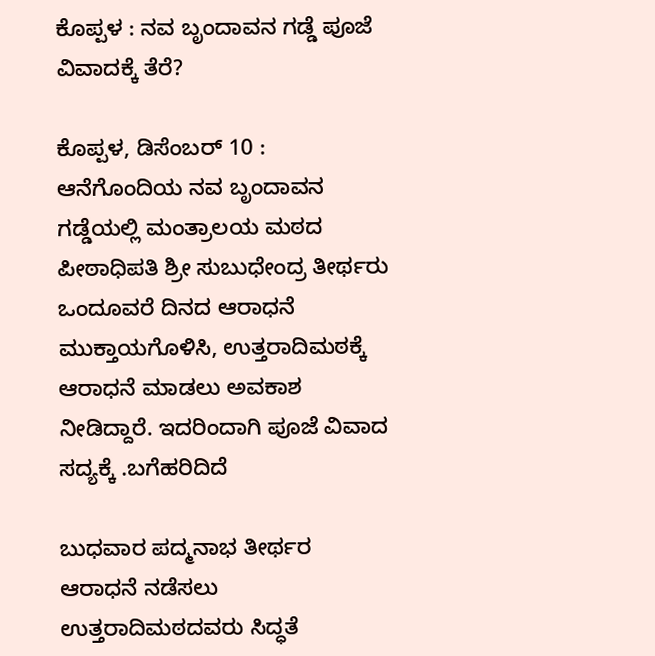ಕೊಪ್ಪಳ : ನವ ಬೃಂದಾವನ ಗಡ್ಡೆ ಪೂಜೆ ವಿವಾದಕ್ಕೆ ತೆರೆ?

ಕೊಪ್ಪಳ, ಡಿಸೆಂಬರ್ 10 : ಆನೆಗೊಂದಿಯ ನವ ಬೃಂದಾವನ ಗಡ್ಡೆಯಲ್ಲಿ ಮಂತ್ರಾಲಯ ಮಠದ ಪೀಠಾಧಿಪತಿ ಶ್ರೀ ಸುಬುಧೇಂದ್ರ ತೀರ್ಥರು ಒಂದೂವರೆ ದಿನದ ಆರಾಧನೆ ಮುಕ್ತಾಯಗೊಳಿಸಿ, ಉತ್ತರಾದಿಮಠಕ್ಕೆ ಆರಾಧನೆ ಮಾಡಲು ಅವಕಾಶ ನೀಡಿದ್ದಾರೆ. ಇದರಿಂದಾಗಿ ಪೂಜೆ ವಿವಾದ ಸದ್ಯಕ್ಕೆ .ಬಗೆಹರಿದಿದೆ

ಬುಧವಾರ ಪದ್ಮನಾಭ ತೀರ್ಥರ ಆರಾಧನೆ ನಡೆಸಲು ಉತ್ತರಾದಿಮಠದವರು ಸಿದ್ಧತೆ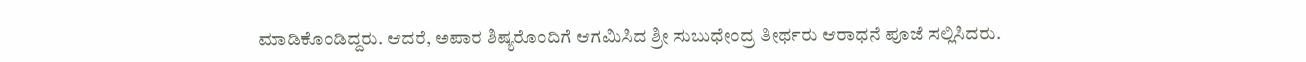ಮಾಡಿಕೊಂಡಿದ್ದರು. ಆದರೆ, ಅಪಾರ ಶಿಷ್ಯರೊಂದಿಗೆ ಆಗಮಿಸಿದ ಶ್ರೀ ಸುಬುಧೇಂದ್ರ ತೀರ್ಥರು ಆರಾಧನೆ ಪೂಜೆ ಸಲ್ಲಿಸಿದರು.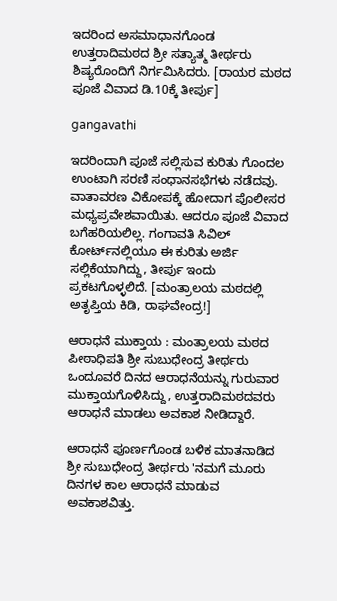ಇದರಿಂದ ಅಸಮಾಧಾನಗೊಂಡ ಉತ್ತರಾದಿಮಠದ ಶ್ರೀ ಸತ್ಯಾತ್ಮ ತೀರ್ಥರು ಶಿಷ್ಯರೊಂದಿಗೆ ನಿರ್ಗಮಿಸಿದರು. [ರಾಯರ ಮಠದ ಪೂಜೆ ವಿವಾದ ಡಿ.10ಕ್ಕೆ ತೀರ್ಪು]

gangavathi

ಇದರಿಂದಾಗಿ ಪೂಜೆ ಸಲ್ಲಿಸುವ ಕುರಿತು ಗೊಂದಲ ಉಂಟಾಗಿ ಸರಣಿ ಸಂಧಾನಸಭೆಗಳು ನಡೆದವು. ವಾತಾವರಣ ವಿಕೋಪಕ್ಕೆ ಹೋದಾಗ ಪೊಲೀಸರ ಮಧ್ಯಪ್ರವೇಶವಾಯಿತು. ಆದರೂ ಪೂಜೆ ವಿವಾದ ಬಗೆಹರಿಯಲಿಲ್ಲ. ಗಂಗಾವತಿ ಸಿವಿಲ್ ಕೋರ್ಟ್‌ನಲ್ಲಿಯೂ ಈ ಕುರಿತು ಅರ್ಜಿ ಸಲ್ಲಿಕೆಯಾಗಿದ್ದು, ತೀರ್ಪು ಇಂದು ಪ್ರಕಟಗೊಳ್ಳಲಿದೆ. [ಮಂತ್ರಾಲಯ ಮಠದಲ್ಲಿ ಅತೃಪ್ತಿಯ ಕಿಡಿ, ರಾಘವೇಂದ್ರ!]

ಆರಾಧನೆ ಮುಕ್ತಾಯ : ಮಂತ್ರಾಲಯ ಮಠದ ಪೀಠಾಧಿಪತಿ ಶ್ರೀ ಸುಬುಧೇಂದ್ರ ತೀರ್ಥರು ಒಂದೂವರೆ ದಿನದ ಆರಾಧನೆಯನ್ನು ಗುರುವಾರ ಮುಕ್ತಾಯಗೊಳಿಸಿದ್ದು, ಉತ್ತರಾದಿಮಠದವರು ಆರಾಧನೆ ಮಾಡಲು ಅವಕಾಶ ನೀಡಿದ್ದಾರೆ.

ಆರಾಧನೆ ಪೂರ್ಣಗೊಂಡ ಬಳಿಕ ಮಾತನಾಡಿದ ಶ್ರೀ ಸುಬುಧೇಂದ್ರ ತೀರ್ಥರು 'ನಮಗೆ ಮೂರು ದಿನಗಳ ಕಾಲ ಆರಾಧನೆ ಮಾಡುವ ಅವಕಾಶವಿತ್ತು.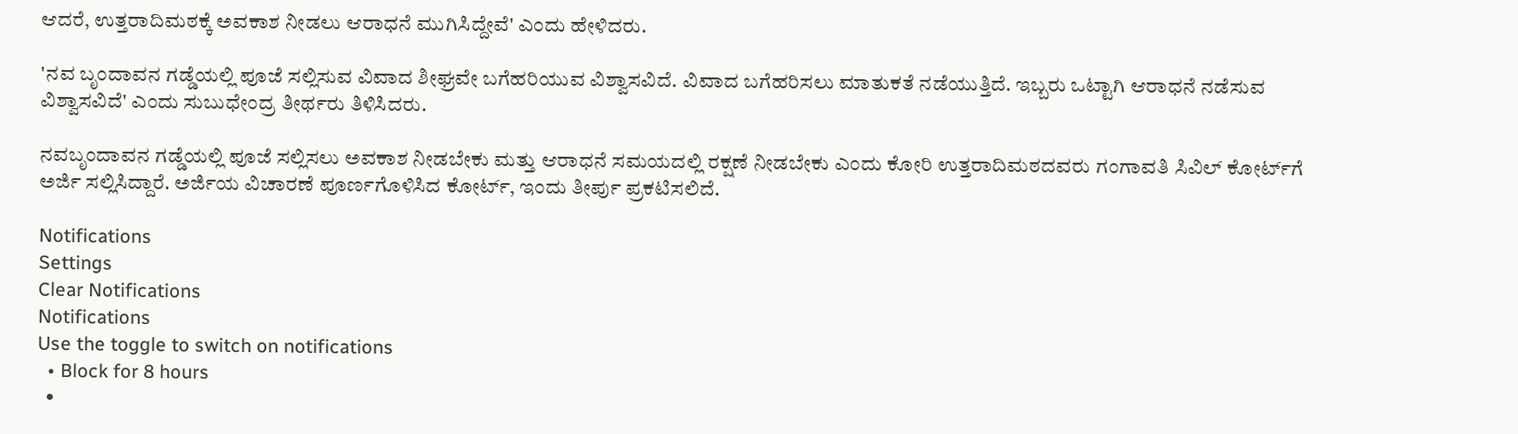ಆದರೆ, ಉತ್ತರಾದಿಮಠಕ್ಕೆ ಅವಕಾಶ ನೀಡಲು ಆರಾಧನೆ ಮುಗಿಸಿದ್ದೇವೆ' ಎಂದು ಹೇಳಿದರು.

'ನವ ಬೃಂದಾವನ ಗಡ್ಡೆಯಲ್ಲಿ ಪೂಜೆ ಸಲ್ಲಿಸುವ ವಿವಾದ ಶೀಘ್ರವೇ ಬಗೆಹರಿಯುವ ವಿಶ್ವಾಸವಿದೆ. ವಿವಾದ ಬಗೆಹರಿಸಲು ಮಾತುಕತೆ ನಡೆಯುತ್ತಿದೆ. ಇಬ್ಬರು ಒಟ್ಟಾಗಿ ಆರಾಧನೆ ನಡೆಸುವ ವಿಶ್ವಾಸವಿದೆ' ಎಂದು ಸುಬುಧೇಂದ್ರ ತೀರ್ಥರು ತಿಳಿಸಿದರು.

ನವಬೃಂದಾವನ ಗಡ್ಡೆಯಲ್ಲಿ ಪೂಜೆ ಸಲ್ಲಿಸಲು ಅವಕಾಶ ನೀಡಬೇಕು ಮತ್ತು ಆರಾಧನೆ ಸಮಯದಲ್ಲಿ ರಕ್ಷಣೆ ನೀಡಬೇಕು ಎಂದು ಕೋರಿ ಉತ್ತರಾದಿಮಠದವರು ಗಂಗಾವತಿ ಸಿವಿಲ್ ಕೋರ್ಟ್‌ಗೆ ಅರ್ಜಿ ಸಲ್ಲಿಸಿದ್ದಾರೆ. ಅರ್ಜಿಯ ವಿಚಾರಣೆ ಪೂರ್ಣಗೊಳಿಸಿದ ಕೋರ್ಟ್, ಇಂದು ತೀರ್ಪು ಪ್ರಕಟಿಸಲಿದೆ.

Notifications
Settings
Clear Notifications
Notifications
Use the toggle to switch on notifications
  • Block for 8 hours
  •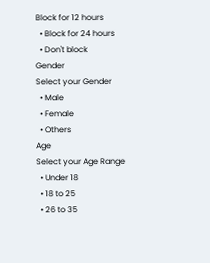Block for 12 hours
  • Block for 24 hours
  • Don't block
Gender
Select your Gender
  • Male
  • Female
  • Others
Age
Select your Age Range
  • Under 18
  • 18 to 25
  • 26 to 35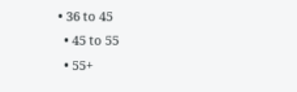• 36 to 45
  • 45 to 55
  • 55+